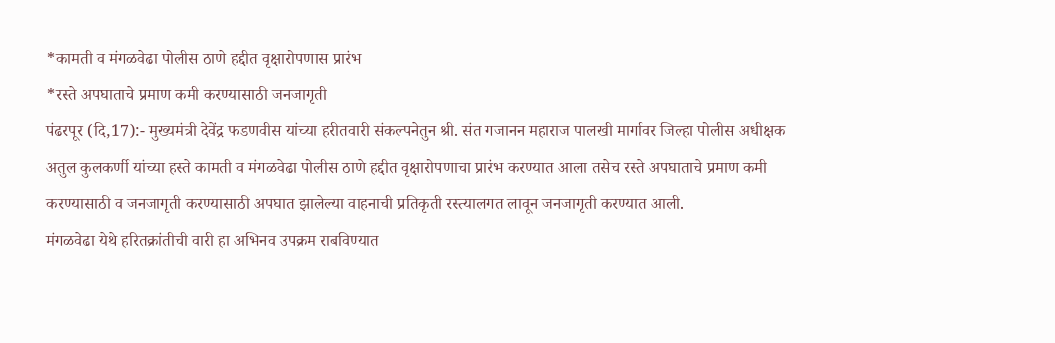*कामती व मंगळवेढा पोलीस ठाणे हद्दीत वृक्षारोपणास प्रारंभ
*रस्ते अपघाताचे प्रमाण कमी करण्यासाठी जनजागृती
पंढरपूर (दि,17):- मुख्यमंत्री देवेंद्र फडणवीस यांच्या हरीतवारी संकल्पनेतुन श्री. संत गजानन महाराज पालखी मार्गावर जिल्हा पोलीस अधीक्षक अतुल कुलकर्णी यांच्या हस्ते कामती व मंगळवेढा पोलीस ठाणे हद्दीत वृक्षारोपणाचा प्रारंभ करण्यात आला तसेच रस्ते अपघाताचे प्रमाण कमी करण्यासाठी व जनजागृती करण्यासाठी अपघात झालेल्या वाहनाची प्रतिकृती रस्त्यालगत लावून जनजागृती करण्यात आली.
मंगळवेढा येथे हरितक्रांतीची वारी हा अभिनव उपक्रम राबविण्यात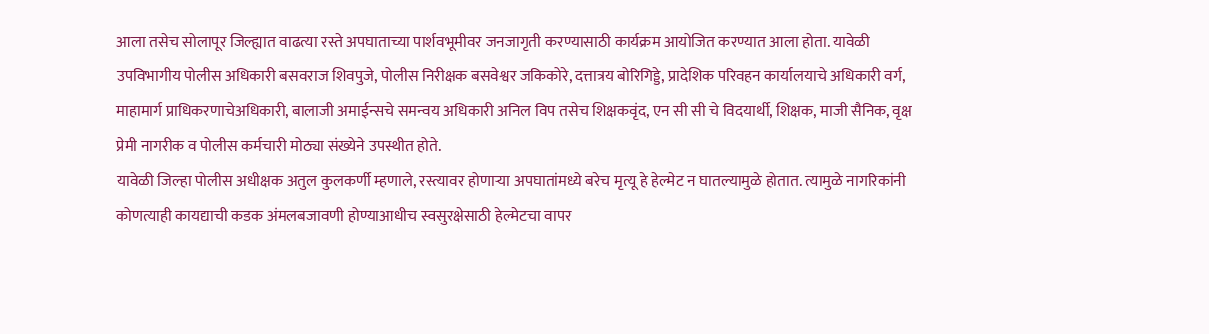आला तसेच सोलापूर जिल्ह्यात वाढत्या रस्ते अपघाताच्या पार्शवभूमीवर जनजागृती करण्यासाठी कार्यक्रम आयोजित करण्यात आला होता. यावेळी उपविभागीय पोलीस अधिकारी बसवराज शिवपुजे, पोलीस निरीक्षक बसवेश्वर जकिकोरे, दत्तात्रय बोरिगिड्डे, प्रादेशिक परिवहन कार्यालयाचे अधिकारी वर्ग, माहामार्ग प्राधिकरणाचेअधिकारी, बालाजी अमाईन्सचे समन्वय अधिकारी अनिल विप तसेच शिक्षकवृंद, एन सी सी चे विदयार्थी, शिक्षक, माजी सैनिक, वृक्ष प्रेमी नागरीक व पोलीस कर्मचारी मोठ्या संख्येने उपस्थीत होते.
यावेळी जिल्हा पोलीस अधीक्षक अतुल कुलकर्णी म्हणाले, रस्त्यावर होणाऱ्या अपघातांमध्ये बरेच मृत्यू हे हेल्मेट न घातल्यामुळे होतात. त्यामुळे नागरिकांनी कोणत्याही कायद्याची कडक अंमलबजावणी होण्याआधीच स्वसुरक्षेसाठी हेल्मेटचा वापर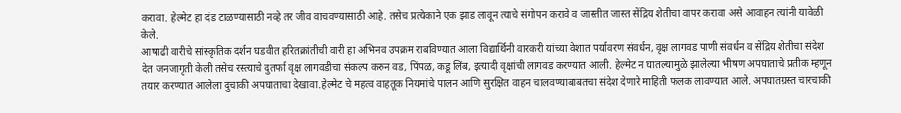करावा. हेल्मेट हा दंड टाळण्यासाठी नव्हे तर जीव वाचवण्यासाठी आहे. तसेच प्रत्येकाने एक झाड लावून त्याचे संगोपन करावे व जास्तीत जास्त सेंद्रिय शेतीचा वापर करावा असे आवाहन त्यांनी यावेळी केले.
आषाढी वारीचे सांस्कृतिक दर्शन घडवीत हरितक्रांतीची वारी हा अभिनव उपक्रम राबविण्यात आला विद्यार्थिनी वारकरी यांच्या वेशात पर्यावरण संवर्धन, वृक्ष लागवड पाणी संवर्धन व सेंद्रिय शेतीचा संदेश देत जनजागृती केली तसेच रस्त्याचे दुतर्फा वृक्ष लागवडीचा संकल्प करुन वड, पिंपळ, कडू लिंब, इत्यादी वृक्षांची लागवड करण्यात आली. हेल्मेट न घातल्यामुळे झालेल्या भीषण अपघाताचे प्रतीक म्हणून तयार करण्यात आलेला दुचाकी अपघाताचा देखावा.हेल्मेट चे महत्व वाहतूक नियमांचे पालन आणि सुरक्षित वाहन चालवण्याबाबतचा संदेश देणारे माहिती फलक लावण्यात आले. अपघातग्रस्त चारचाकी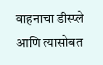वाहनाचा डीस्प्ले आणि त्यासोबत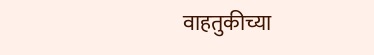वाहतुकीच्या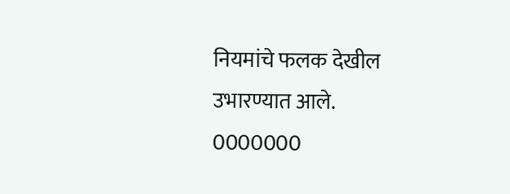नियमांचे फलक देखील उभारण्यात आले.
0000000